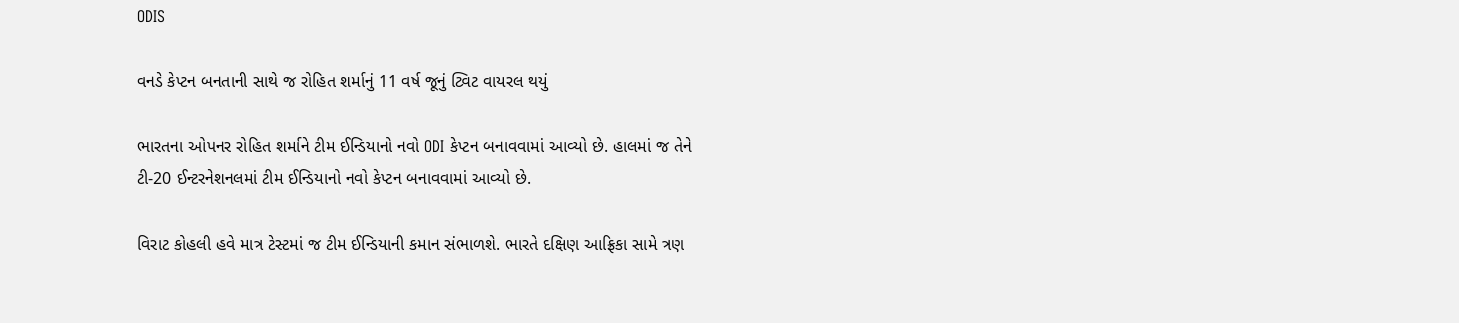ODIS

વનડે કેપ્ટન બનતાની સાથે જ રોહિત શર્માનું 11 વર્ષ જૂનું ટ્વિટ વાયરલ થયું

ભારતના ઓપનર રોહિત શર્માને ટીમ ઈન્ડિયાનો નવો ODI કેપ્ટન બનાવવામાં આવ્યો છે. હાલમાં જ તેને ટી-20 ઈન્ટરનેશનલમાં ટીમ ઈન્ડિયાનો નવો કેપ્ટન બનાવવામાં આવ્યો છે.

વિરાટ કોહલી હવે માત્ર ટેસ્ટમાં જ ટીમ ઈન્ડિયાની કમાન સંભાળશે. ભારતે દક્ષિણ આફ્રિકા સામે ત્રણ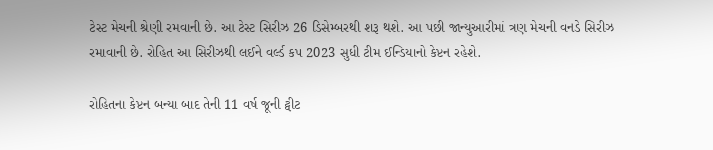ટેસ્ટ મેચની શ્રેણી રમવાની છે. આ ટેસ્ટ સિરીઝ 26 ડિસેમ્બરથી શરૂ થશે. આ પછી જાન્યુઆરીમાં ત્રણ મેચની વનડે સિરીઝ રમાવાની છે. રોહિત આ સિરીઝથી લઈને વર્લ્ડ કપ 2023 સુધી ટીમ ઈન્ડિયાનો કેપ્ટન રહેશે.

રોહિતના કેપ્ટન બન્યા બાદ તેની 11 વર્ષ જૂની ટ્વીટ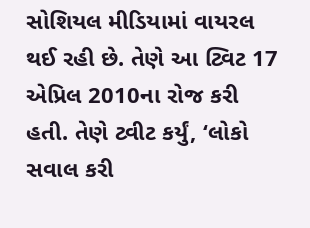સોશિયલ મીડિયામાં વાયરલ થઈ રહી છે. તેણે આ ટ્વિટ 17 એપ્રિલ 2010ના રોજ કરી હતી. તેણે ટ્વીટ કર્યું, ‘લોકો સવાલ કરી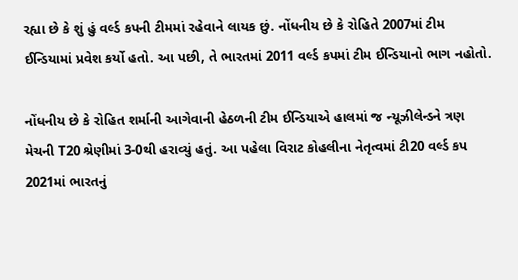રહ્યા છે કે શું હું વર્લ્ડ કપની ટીમમાં રહેવાને લાયક છું. નોંધનીય છે કે રોહિતે 2007માં ટીમ ઈન્ડિયામાં પ્રવેશ કર્યો હતો. આ પછી, તે ભારતમાં 2011 વર્લ્ડ કપમાં ટીમ ઈન્ડિયાનો ભાગ નહોતો.

નોંધનીય છે કે રોહિત શર્માની આગેવાની હેઠળની ટીમ ઈન્ડિયાએ હાલમાં જ ન્યૂઝીલેન્ડને ત્રણ મેચની T20 શ્રેણીમાં 3-0થી હરાવ્યું હતું. આ પહેલા વિરાટ કોહલીના નેતૃત્વમાં ટી20 વર્લ્ડ કપ 2021માં ભારતનું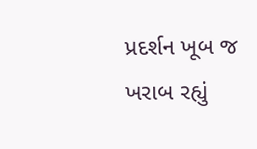પ્રદર્શન ખૂબ જ ખરાબ રહ્યું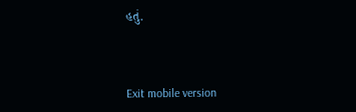હતું.



Exit mobile version